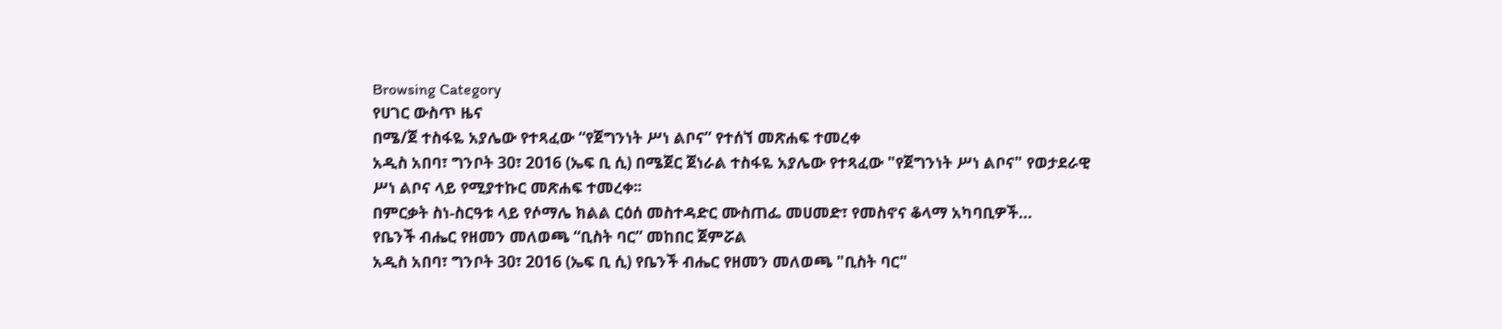Browsing Category
የሀገር ውስጥ ዜና
በሜ/ጀ ተስፋዬ አያሌው የተጻፈው “የጀግንነት ሥነ ልቦና” የተሰኘ መጽሐፍ ተመረቀ
አዲስ አበባ፣ ግንቦት 30፣ 2016 (ኤፍ ቢ ሲ) በሜጀር ጀነራል ተስፋዬ አያሌው የተጻፈው "የጀግንነት ሥነ ልቦና" የወታደራዊ ሥነ ልቦና ላይ የሚያተኩር መጽሐፍ ተመረቀ፡፡
በምርቃት ስነ-ስርዓቱ ላይ የሶማሌ ክልል ርዕሰ መስተዳድር ሙስጠፌ መሀመድ፣ የመስኖና ቆላማ አካባቢዎች…
የቤንች ብሔር የዘመን መለወጫ “ቢስት ባር” መከበር ጀምሯል
አዲስ አበባ፣ ግንቦት 30፣ 2016 (ኤፍ ቢ ሲ) የቤንች ብሔር የዘመን መለወጫ "ቢስት ባር"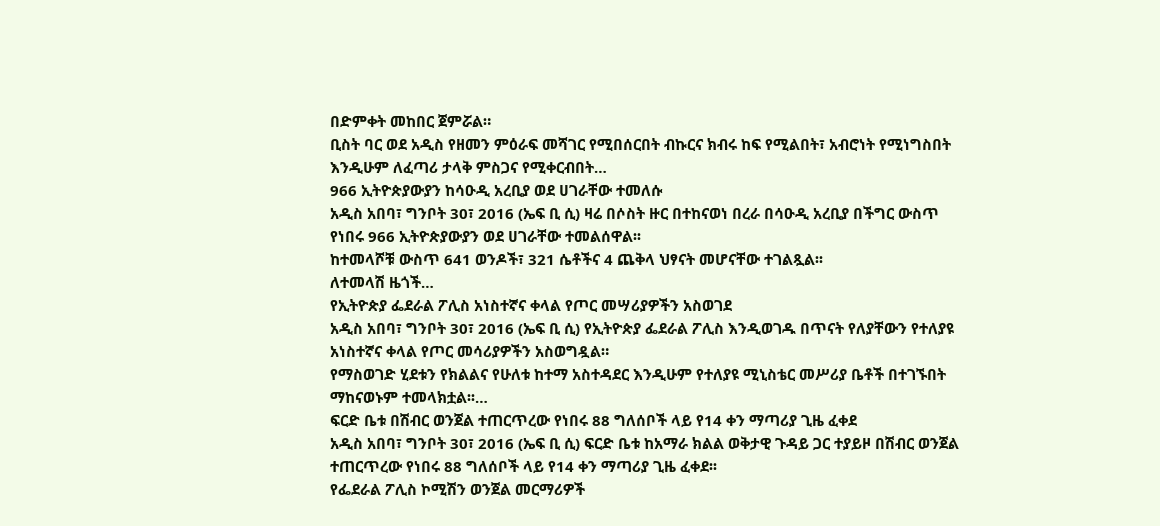በድምቀት መከበር ጀምሯል።
ቢስት ባር ወደ አዲስ የዘመን ምዕራፍ መሻገር የሚበሰርበት ብኩርና ክብሩ ከፍ የሚልበት፣ አብሮነት የሚነግስበት እንዲሁም ለፈጣሪ ታላቅ ምስጋና የሚቀርብበት…
966 ኢትዮጵያውያን ከሳዑዲ አረቢያ ወደ ሀገራቸው ተመለሱ
አዲስ አበባ፣ ግንቦት 30፣ 2016 (ኤፍ ቢ ሲ) ዛሬ በሶስት ዙር በተከናወነ በረራ በሳዑዲ አረቢያ በችግር ውስጥ የነበሩ 966 ኢትዮጵያውያን ወደ ሀገራቸው ተመልሰዋል፡፡
ከተመላሾቹ ውስጥ 641 ወንዶች፣ 321 ሴቶችና 4 ጨቅላ ህፃናት መሆናቸው ተገልጿል፡፡
ለተመላሽ ዜጎች…
የኢትዮጵያ ፌደራል ፖሊስ አነስተኛና ቀላል የጦር መሣሪያዎችን አስወገደ
አዲስ አበባ፣ ግንቦት 30፣ 2016 (ኤፍ ቢ ሲ) የኢትዮጵያ ፌደራል ፖሊስ እንዲወገዱ በጥናት የለያቸውን የተለያዩ አነስተኛና ቀላል የጦር መሳሪያዎችን አስወግዷል።
የማስወገድ ሂደቱን የክልልና የሁለቱ ከተማ አስተዳደር እንዲሁም የተለያዩ ሚኒስቴር መሥሪያ ቤቶች በተገኙበት ማከናወኑም ተመላክቷል፡፡…
ፍርድ ቤቱ በሽብር ወንጀል ተጠርጥረው የነበሩ 88 ግለሰቦች ላይ የ14 ቀን ማጣሪያ ጊዜ ፈቀደ
አዲስ አበባ፣ ግንቦት 30፣ 2016 (ኤፍ ቢ ሲ) ፍርድ ቤቱ ከአማራ ክልል ወቅታዊ ጉዳይ ጋር ተያይዞ በሽብር ወንጀል ተጠርጥረው የነበሩ 88 ግለሰቦች ላይ የ14 ቀን ማጣሪያ ጊዜ ፈቀደ፡፡
የፌደራል ፖሊስ ኮሚሽን ወንጀል መርማሪዎች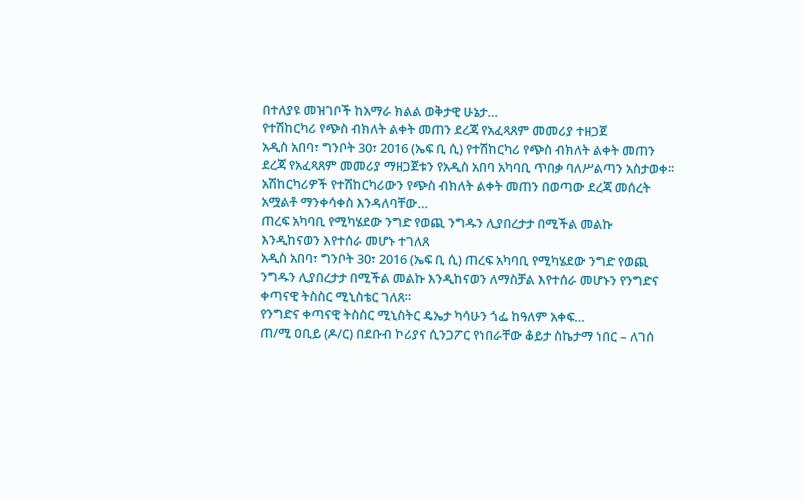በተለያዩ መዝገቦች ከአማራ ክልል ወቅታዊ ሁኔታ…
የተሽከርካሪ የጭስ ብክለት ልቀት መጠን ደረጃ የአፈጻጸም መመሪያ ተዘጋጀ
አዲስ አበባ፣ ግንቦት 30፣ 2016 (ኤፍ ቢ ሲ) የተሽከርካሪ የጭስ ብክለት ልቀት መጠን ደረጃ የአፈጻጸም መመሪያ ማዘጋጀቱን የአዲስ አበባ አካባቢ ጥበቃ ባለሥልጣን አስታወቀ፡፡
አሽከርካሪዎች የተሽከርካሪውን የጭስ ብክለት ልቀት መጠን በወጣው ደረጃ መሰረት አሟልቶ ማንቀሳቀስ እንዳለባቸው…
ጠረፍ አካባቢ የሚካሄደው ንግድ የወጪ ንግዱን ሊያበረታታ በሚችል መልኩ እንዲከናወን እየተሰራ መሆኑ ተገለጸ
አዲስ አበባ፣ ግንቦት 30፣ 2016 (ኤፍ ቢ ሲ) ጠረፍ አካባቢ የሚካሄደው ንግድ የወጪ ንግዱን ሊያበረታታ በሚችል መልኩ እንዲከናወን ለማስቻል እየተሰራ መሆኑን የንግድና ቀጣናዊ ትስስር ሚኒስቴር ገለጸ።
የንግድና ቀጣናዊ ትስስር ሚኒስትር ዴኤታ ካሳሁን ጎፌ ከዓለም አቀፍ…
ጠ/ሚ ዐቢይ (ዶ/ር) በደቡብ ኮሪያና ሲንጋፖር የነበራቸው ቆይታ ስኬታማ ነበር – ለገሰ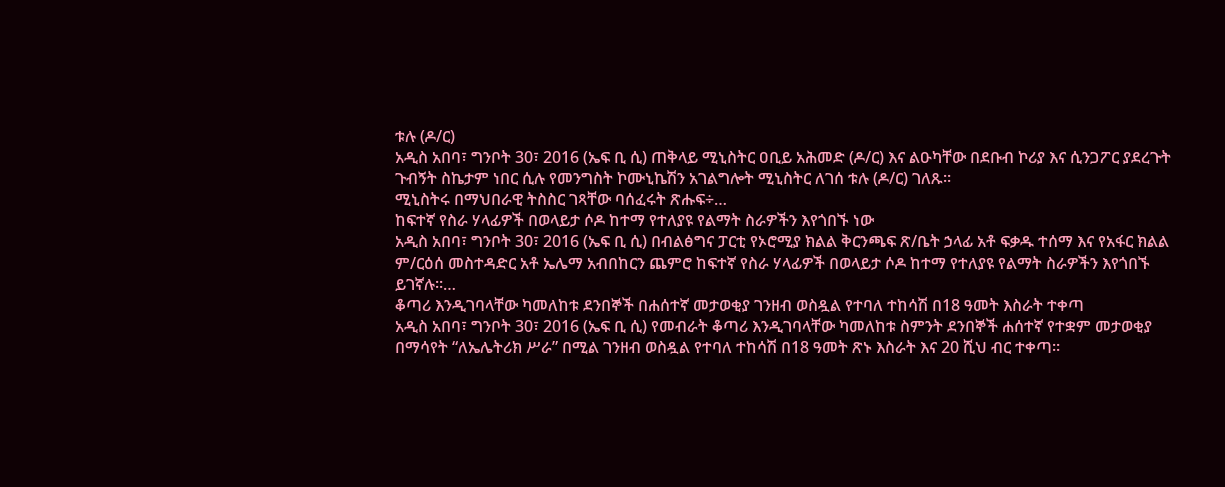ቱሉ (ዶ/ር)
አዲስ አበባ፣ ግንቦት 30፣ 2016 (ኤፍ ቢ ሲ) ጠቅላይ ሚኒስትር ዐቢይ አሕመድ (ዶ/ር) እና ልዑካቸው በደቡብ ኮሪያ እና ሲንጋፖር ያደረጉት ጉብኝት ስኬታም ነበር ሲሉ የመንግስት ኮሙኒኬሽን አገልግሎት ሚኒስትር ለገሰ ቱሉ (ዶ/ር) ገለጹ፡፡
ሚኒስትሩ በማህበራዊ ትስስር ገጻቸው ባሰፈሩት ጽሑፍ÷…
ከፍተኛ የስራ ሃላፊዎች በወላይታ ሶዶ ከተማ የተለያዩ የልማት ስራዎችን እየጎበኙ ነው
አዲስ አበባ፣ ግንቦት 30፣ 2016 (ኤፍ ቢ ሲ) በብልፅግና ፓርቲ የኦሮሚያ ክልል ቅርንጫፍ ጽ/ቤት ኃላፊ አቶ ፍቃዱ ተሰማ እና የአፋር ክልል ም/ርዕሰ መስተዳድር አቶ ኤሌማ አብበከርን ጨምሮ ከፍተኛ የስራ ሃላፊዎች በወላይታ ሶዶ ከተማ የተለያዩ የልማት ስራዎችን እየጎበኙ ይገኛሉ።…
ቆጣሪ እንዲገባላቸው ካመለከቱ ደንበኞች በሐሰተኛ መታወቂያ ገንዘብ ወስዷል የተባለ ተከሳሽ በ18 ዓመት እስራት ተቀጣ
አዲስ አበባ፣ ግንቦት 30፣ 2016 (ኤፍ ቢ ሲ) የመብራት ቆጣሪ እንዲገባላቸው ካመለከቱ ስምንት ደንበኞች ሐሰተኛ የተቋም መታወቂያ በማሳየት “ለኤሌትሪክ ሥራ” በሚል ገንዘብ ወስዷል የተባለ ተከሳሽ በ18 ዓመት ጽኑ እስራት እና 20 ሺህ ብር ተቀጣ።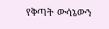የቅጣት ውሳኔውን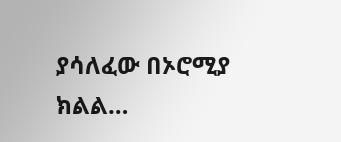ያሳለፈው በኦሮሚያ ክልል…